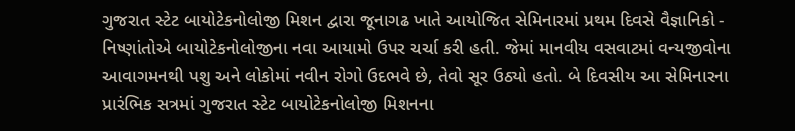ગુજરાત સ્ટેટ બાયોટેકનોલોજી મિશન દ્વારા જૂનાગઢ ખાતે આયોજિત સેમિનારમાં પ્રથમ દિવસે વૈજ્ઞાનિકો - નિષ્ણાંતોએ બાયોટેકનોલોજીના નવા આયામો ઉપર ચર્ચા કરી હતી. જેમાં માનવીય વસવાટમાં વન્યજીવોના આવાગમનથી પશુ અને લોકોમાં નવીન રોગો ઉદભવે છે, તેવો સૂર ઉઠ્યો હતો. બે દિવસીય આ સેમિનારના પ્રારંભિક સત્રમાં ગુજરાત સ્ટેટ બાયોટેકનોલોજી મિશનના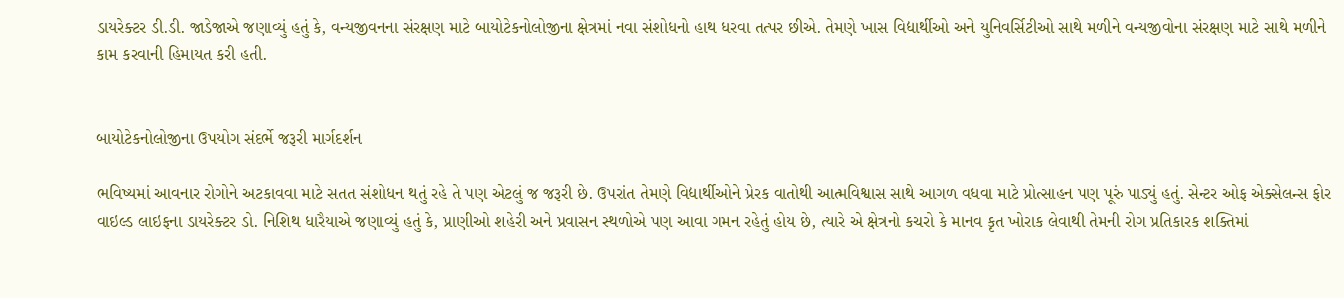ડાયરેક્ટર ડી.ડી. જાડેજાએ જણાવ્યું હતું કે, વન્યજીવનના સંરક્ષણ માટે બાયોટેકનોલોજીના ક્ષેત્રમાં નવા સંશોધનો હાથ ધરવા તત્પર છીએ. તેમણે ખાસ વિદ્યાર્થીઓ અને યુનિવર્સિટીઓ સાથે મળીને વન્યજીવોના સંરક્ષણ માટે સાથે મળીને કામ કરવાની હિમાયત કરી હતી.


બાયોટેકનોલોજીના ઉપયોગ સંદર્ભે જરૂરી માર્ગદર્શન

ભવિષ્યમાં આવનાર રોગોને અટકાવવા માટે સતત સંશોધન થતું રહે તે પણ એટલું જ જરૂરી છે. ઉપરાંત તેમણે વિદ્યાર્થીઓને પ્રેરક વાતોથી આત્મવિશ્વાસ સાથે આગળ વધવા માટે પ્રોત્સાહન પણ પૂરું પાડ્યું હતું. સેન્ટર ઓફ એક્સેલન્સ ફોર વાઇલ્ડ લાઇફના ડાયરેક્ટર ડો. નિશિથ ધારૈયાએ જણાવ્યું હતું કે, પ્રાણીઓ શહેરી અને પ્રવાસન સ્થળોએ પણ આવા ગમન રહેતું હોય છે, ત્યારે એ ક્ષેત્રનો કચરો કે માનવ કૃત ખોરાક લેવાથી તેમની રોગ પ્રતિકારક શક્તિમાં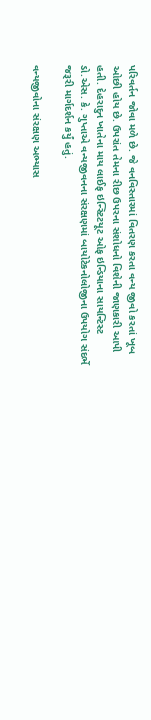પરિવર્તન જોવા મળે છે. જે વનવિસ્તારમાં વિતરણ કરતા વન્ય જીવો કરતાં ખૂબ ઓછી હોય છે. ઉપરાંત તેમના રીછ ઉપરના સંશોધનો વિશેની જાણકારી આપી હતી. દેહરાદુન ખાતેના માય લાઈફ ઇન્સ્ટિટયૂટ ઓફ ઇન્ડિયાના સાયન્ટિસ્ટ ડો.એસ. કે. ગુપ્તાએ વન્યજીવનના સંરક્ષણમાં બાયોટેકનોલોજીના ઉપયોગ સંદર્ભે જરૂરી માર્ગદર્શન કર્યું હતું.

વન્યજીવોના સંરક્ષણ અભ્યાસ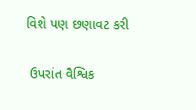વિશે પણ છણાવટ કરી

 ઉપરાંત વૈશ્વિક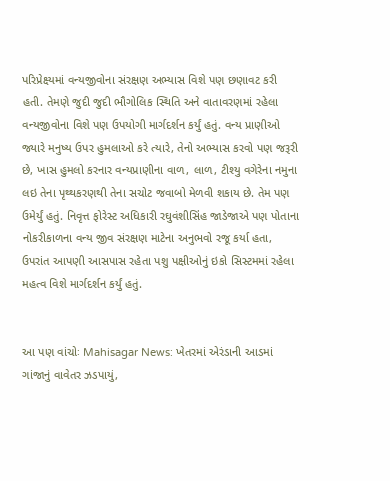પરિપ્રેક્ષ્યમાં વન્યજીવોના સંરક્ષણ અભ્યાસ વિશે પણ છણાવટ કરી હતી. તેમણે જુદી જુદી ભૌગોલિક સ્થિતિ અને વાતાવરણમાં રહેલા વન્યજીવોના વિશે પણ ઉપયોગી માર્ગદર્શન કર્યું હતું. વન્ય પ્રાણીઓ જ્યારે મનુષ્ય ઉપર હુમલાઓ કરે ત્યારે, તેનો અભ્યાસ કરવો પણ જરૂરી છે, ખાસ હુમલો કરનાર વન્યપ્રાણીના વાળ, લાળ, ટીશ્યુ વગેરેના નમુના લઇ તેના પૃથ્થકરણથી તેના સચોટ જવાબો મેળવી શકાય છે. તેમ પણ ઉમેર્યું હતું. નિવૃત્ત ફોરેસ્ટ અધિકારી રઘુવંશીસિંહ જાડેજાએ પણ પોતાના નોકરીકાળના વન્ય જીવ સંરક્ષણ માટેના અનુભવો રજૂ કર્યા હતા, ઉપરાંત આપણી આસપાસ રહેતા પશુ પક્ષીઓનું ઇકો સિસ્ટમમાં રહેલા મહત્વ વિશે માર્ગદર્શન કર્યું હતું.


આ પણ વાંચોઃ Mahisagar News: ખેતરમાં એરંડાની આડમાં ગાંજાનું વાવેતર ઝડપાયું,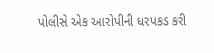પોલીસે એક આરોપીની ધરપકડ કરી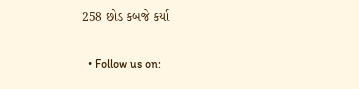258 છોડ કબજે કર્યા

  • Follow us on: